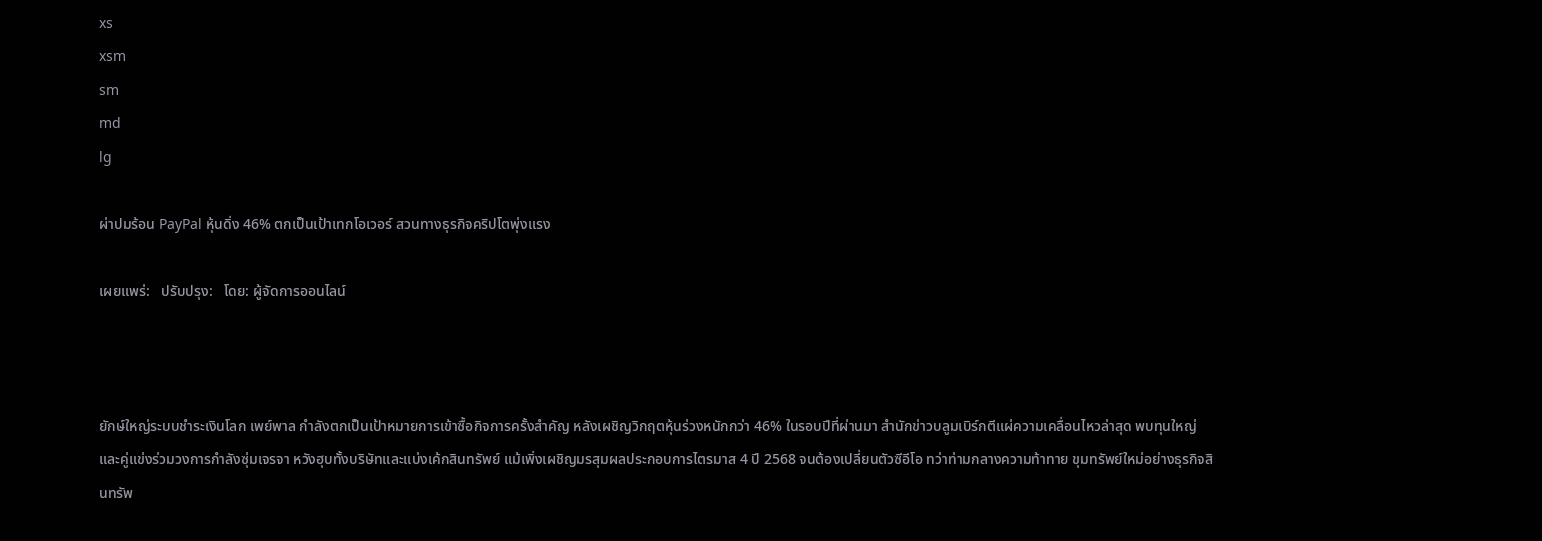xs
xsm
sm
md
lg

ผ่าปมร้อน PayPal หุ้นดิ่ง 46% ตกเป็นเป้าเทกโอเวอร์ สวนทางธุรกิจคริปโตพุ่งแรง

เผยแพร่:   ปรับปรุง:   โดย: ผู้จัดการออนไลน์



ยักษ์ใหญ่ระบบชำระเงินโลก เพย์พาล กำลังตกเป็นเป้าหมายการเข้าซื้อกิจการครั้งสำคัญ หลังเผชิญวิกฤตหุ้นร่วงหนักกว่า 46% ในรอบปีที่ผ่านมา สำนักข่าวบลูมเบิร์กตีแผ่ความเคลื่อนไหวล่าสุด พบทุนใหญ่และคู่แข่งร่วมวงการกำลังซุ่มเจรจา หวังฮุบทั้งบริษัทและแบ่งเค้กสินทรัพย์ แม้เพิ่งเผชิญมรสุมผลประกอบการไตรมาส 4 ปี 2568 จนต้องเปลี่ยนตัวซีอีโอ ทว่าท่ามกลางความท้าทาย ขุมทรัพย์ใหม่อย่างธุรกิจสินทรัพ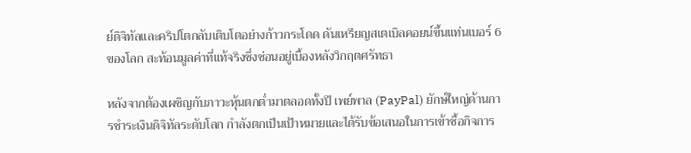ย์ดิจิทัลและคริปโตกลับเติบโตอย่างก้าวกระโดด ดันเหรียญสเตเบิลคอยน์ขึ้นแท่นเบอร์ 6 ของโลก สะท้อนมูลค่าที่แท้จริงซึ่งซ่อนอยู่เบื้องหลังวิกฤตศรัทธา

หลังจากต้องเผชิญกับภาวะหุ้นตกต่ำมาตลอดทั้งปี เพย์พาล (PayPal) ยักษ์ใหญ่ด้านการชำระเงินดิจิทัลระดับโลก กำลังตกเป็นเป้าหมายและได้รับข้อเสนอในการเข้าซื้อกิจการ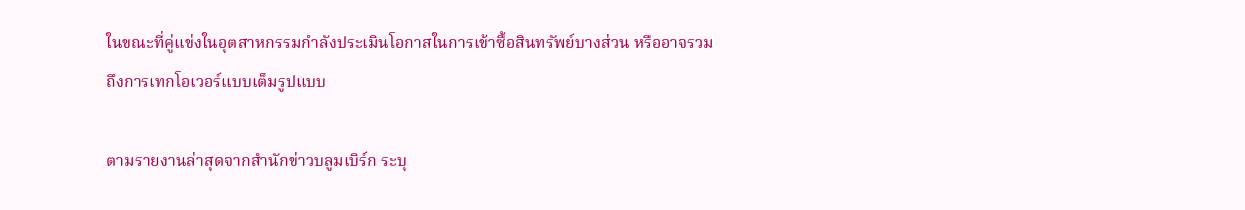ในขณะที่คู่แข่งในอุตสาหกรรมกำลังประเมินโอกาสในการเข้าซื้อสินทรัพย์บางส่วน หรืออาจรวมถึงการเทกโอเวอร์แบบเต็มรูปแบบ

ตามรายงานล่าสุดจากสำนักข่าวบลูมเบิร์ก ระบุ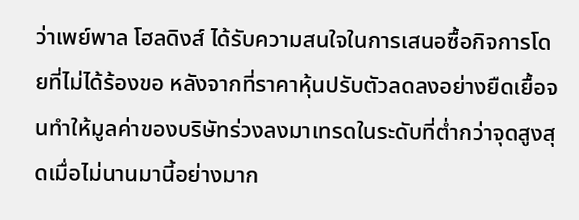ว่าเพย์พาล โฮลดิงส์ ได้รับความสนใจในการเสนอซื้อกิจการโดยที่ไม่ได้ร้องขอ หลังจากที่ราคาหุ้นปรับตัวลดลงอย่างยืดเยื้อจนทำให้มูลค่าของบริษัทร่วงลงมาเทรดในระดับที่ต่ำกว่าจุดสูงสุดเมื่อไม่นานมานี้อย่างมาก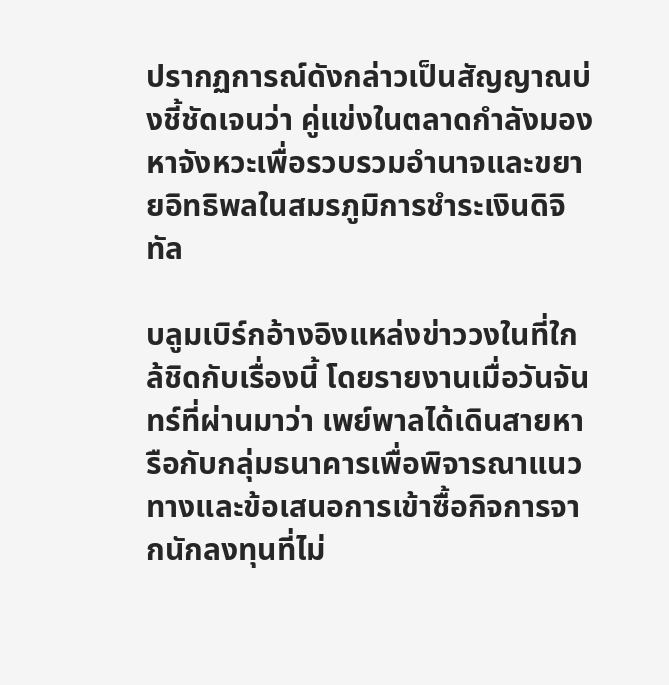ปรากฏการณ์ดังกล่าวเป็นสัญญาณบ่งชี้ชัดเจนว่า คู่แข่งในตลาดกำลังมองหาจังหวะเพื่อรวบรวมอำนาจและขยายอิทธิพลในสมรภูมิการชำระเงินดิจิทัล

บลูมเบิร์กอ้างอิงแหล่งข่าววงในที่ใกล้ชิดกับเรื่องนี้ โดยรายงานเมื่อวันจันทร์ที่ผ่านมาว่า เพย์พาลได้เดินสายหารือกับกลุ่มธนาคารเพื่อพิจารณาแนวทางและข้อเสนอการเข้าซื้อกิจการจากนักลงทุนที่ไม่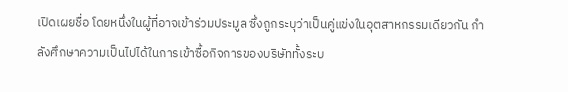เปิดเผยชื่อ โดยหนึ่งในผู้ที่อาจเข้าร่วมประมูล ซึ่งถูกระบุว่าเป็นคู่แข่งในอุตสาหกรรมเดียวกัน กำลังศึกษาความเป็นไปได้ในการเข้าซื้อกิจการของบริษัททั้งระบ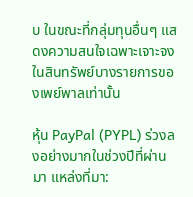บ ในขณะที่กลุ่มทุนอื่นๆ แสดงความสนใจเฉพาะเจาะจงในสินทรัพย์บางรายการของเพย์พาลเท่านั้น

หุ้น PayPal (PYPL) ร่วงลงอย่างมากในช่วงปีที่ผ่านมา แหล่งที่มา: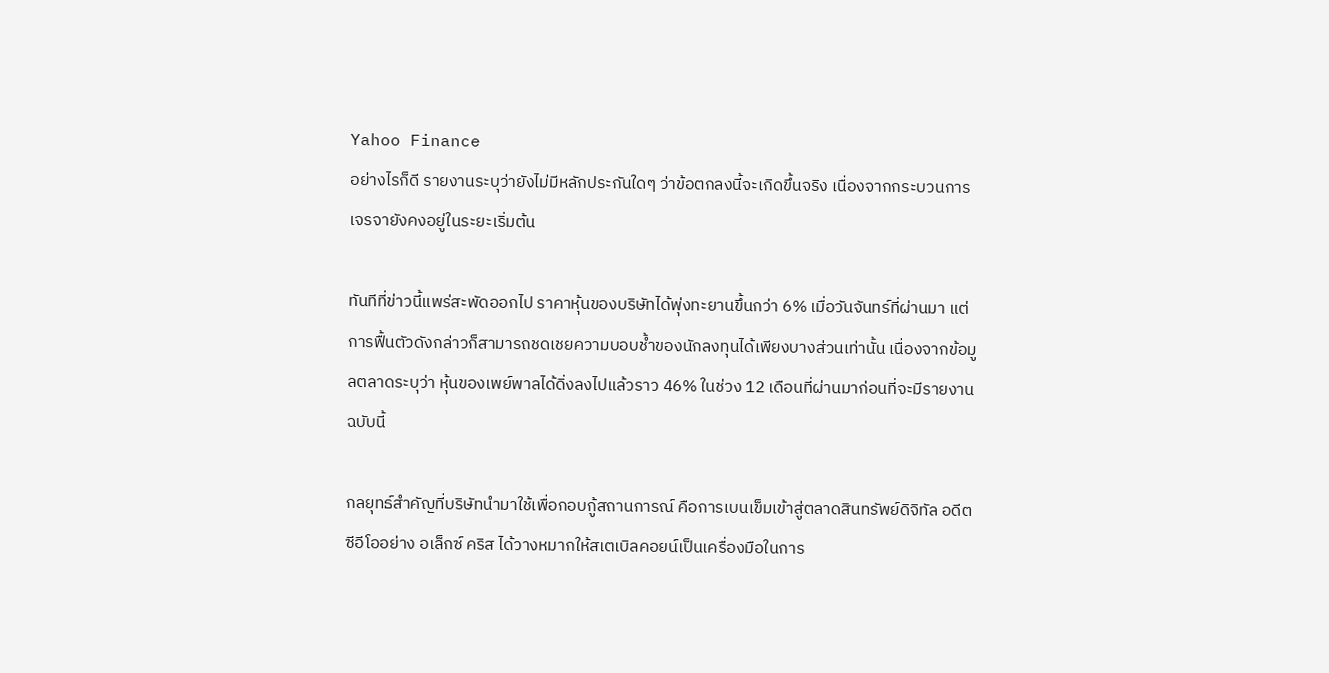Yahoo Finance
อย่างไรก็ดี รายงานระบุว่ายังไม่มีหลักประกันใดๆ ว่าข้อตกลงนี้จะเกิดขึ้นจริง เนื่องจากกระบวนการเจรจายังคงอยู่ในระยะเริ่มต้น

ทันทีที่ข่าวนี้แพร่สะพัดออกไป ราคาหุ้นของบริษัทได้พุ่งทะยานขึ้นกว่า 6% เมื่อวันจันทร์ที่ผ่านมา แต่การฟื้นตัวดังกล่าวก็สามารถชดเชยความบอบช้ำของนักลงทุนได้เพียงบางส่วนเท่านั้น เนื่องจากข้อมูลตลาดระบุว่า หุ้นของเพย์พาลได้ดิ่งลงไปแล้วราว 46% ในช่วง 12 เดือนที่ผ่านมาก่อนที่จะมีรายงานฉบับนี้

กลยุทธ์สำคัญที่บริษัทนำมาใช้เพื่อกอบกู้สถานการณ์ คือการเบนเข็มเข้าสู่ตลาดสินทรัพย์ดิจิทัล อดีตซีอีโออย่าง อเล็กซ์ คริส ได้วางหมากให้สเตเบิลคอยน์เป็นเครื่องมือในการ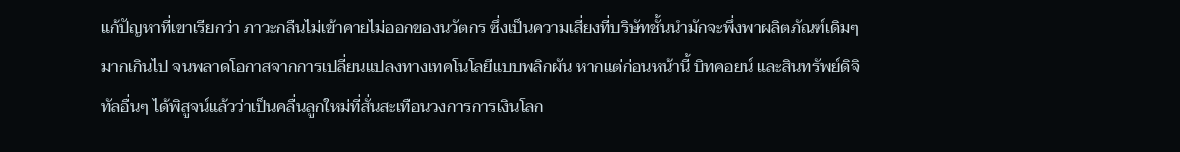แก้ปัญหาที่เขาเรียกว่า ภาวะกลืนไม่เข้าคายไม่ออกของนวัตกร ซึ่งเป็นความเสี่ยงที่บริษัทชั้นนำมักจะพึ่งพาผลิตภัณฑ์เดิมๆ มากเกินไป จนพลาดโอกาสจากการเปลี่ยนแปลงทางเทคโนโลยีแบบพลิกผัน หากแต่ก่อนหน้านี้ บิทคอยน์ และสินทรัพย์ดิจิทัลอื่นๆ ได้พิสูจน์แล้วว่าเป็นคลื่นลูกใหม่ที่สั่นสะเทือนวงการการเงินโลก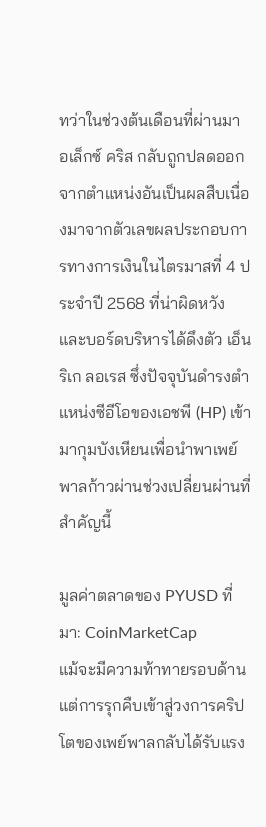ทว่าในช่วงต้นเดือนที่ผ่านมา อเล็กซ์ คริส กลับถูกปลดออกจากตำแหน่งอันเป็นผลสืบเนื่องมาจากตัวเลขผลประกอบการทางการเงินในไตรมาสที่ 4 ประจำปี 2568 ที่น่าผิดหวัง และบอร์ดบริหารได้ดึงตัว เอ็นริเก ลอเรส ซึ่งปัจจุบันดำรงตำแหน่งซีอีโอของเอชพี (HP) เข้ามากุมบังเหียนเพื่อนำพาเพย์พาลก้าวผ่านช่วงเปลี่ยนผ่านที่สำคัญนี้

มูลค่าตลาดของ PYUSD ที่มา: CoinMarketCap
แม้จะมีความท้าทายรอบด้าน แต่การรุกคืบเข้าสู่วงการคริปโตของเพย์พาลกลับได้รับแรง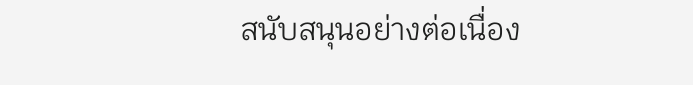สนับสนุนอย่างต่อเนื่อง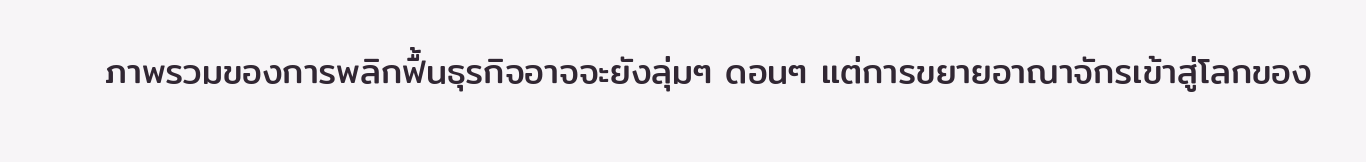ภาพรวมของการพลิกฟื้นธุรกิจอาจจะยังลุ่มๆ ดอนๆ แต่การขยายอาณาจักรเข้าสู่โลกของ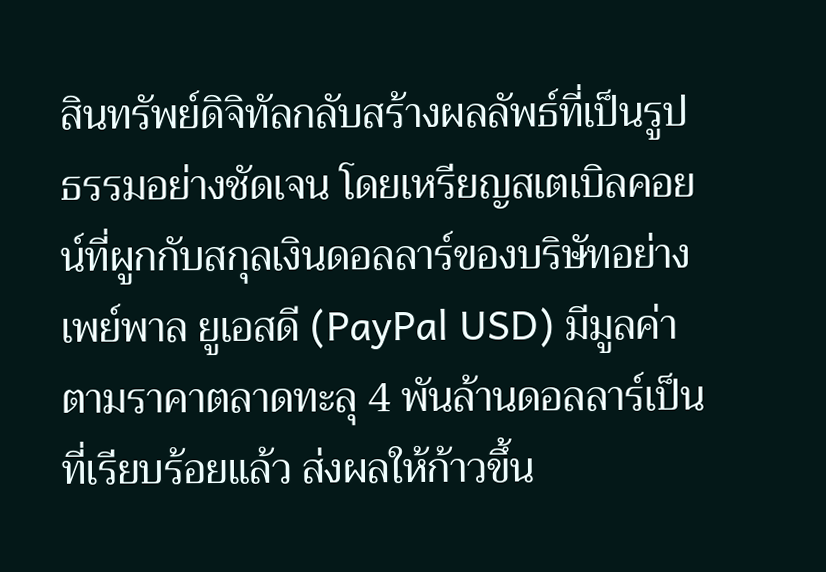สินทรัพย์ดิจิทัลกลับสร้างผลลัพธ์ที่เป็นรูปธรรมอย่างชัดเจน โดยเหรียญสเตเบิลคอยน์ที่ผูกกับสกุลเงินดอลลาร์ของบริษัทอย่าง เพย์พาล ยูเอสดี (PayPal USD) มีมูลค่าตามราคาตลาดทะลุ 4 พันล้านดอลลาร์เป็นที่เรียบร้อยแล้ว ส่งผลให้ก้าวขึ้น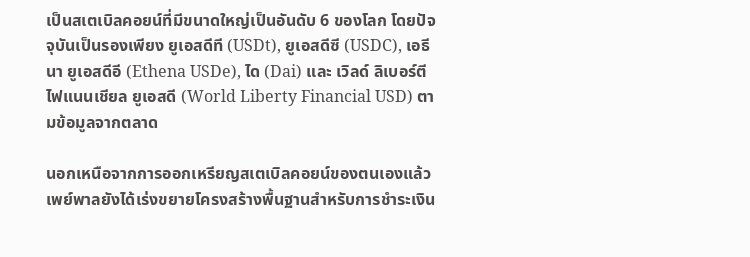เป็นสเตเบิลคอยน์ที่มีขนาดใหญ่เป็นอันดับ 6 ของโลก โดยปัจจุบันเป็นรองเพียง ยูเอสดีที (USDt), ยูเอสดีซี (USDC), เอธีนา ยูเอสดีอี (Ethena USDe), ได (Dai) และ เวิลด์ ลิเบอร์ตี ไฟแนนเชียล ยูเอสดี (World Liberty Financial USD) ตามข้อมูลจากตลาด

นอกเหนือจากการออกเหรียญสเตเบิลคอยน์ของตนเองแล้ว เพย์พาลยังได้เร่งขยายโครงสร้างพื้นฐานสำหรับการชำระเงิน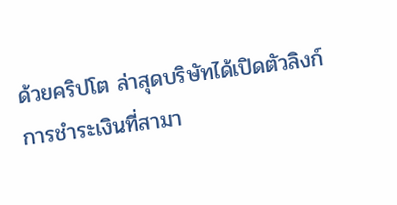ด้วยคริปโต ล่าสุดบริษัทได้เปิดตัวลิงก์การชำระเงินที่สามา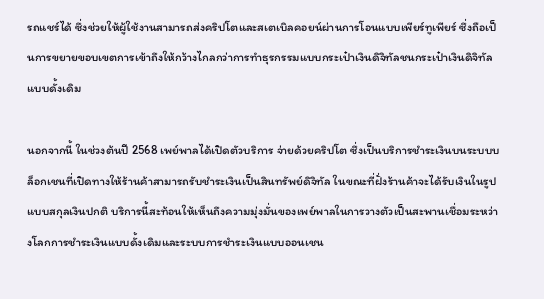รถแชร์ได้ ซึ่งช่วยให้ผู้ใช้งานสามารถส่งคริปโตและสเตเบิลคอยน์ผ่านการโอนแบบเพียร์ทูเพียร์ ซึ่งถือเป็นการขยายขอบเขตการเข้าถึงให้กว้างไกลกว่าการทำธุรกรรมแบบกระเป๋าเงินดิจิทัลชนกระเป๋าเงินดิจิทัลแบบดั้งเดิม

นอกจากนี้ ในช่วงต้นปี 2568 เพย์พาลได้เปิดตัวบริการ จ่ายด้วยคริปโต ซึ่งเป็นบริการชำระเงินบนระบบบล็อกเชนที่เปิดทางให้ร้านค้าสามารถรับชำระเงินเป็นสินทรัพย์ดิจิทัล ในขณะที่ฝั่งร้านค้าจะได้รับเงินในรูปแบบสกุลเงินปกติ บริการนี้สะท้อนให้เห็นถึงความมุ่งมั่นของเพย์พาลในการวางตัวเป็นสะพานเชื่อมระหว่างโลกการชำระเงินแบบดั้งเดิมและระบบการชำระเงินแบบออนเชน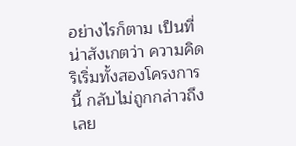อย่างไรก็ตาม เป็นที่น่าสังเกตว่า ความคิดริเริ่มทั้งสองโครงการนี้ กลับไม่ถูกกล่าวถึงเลย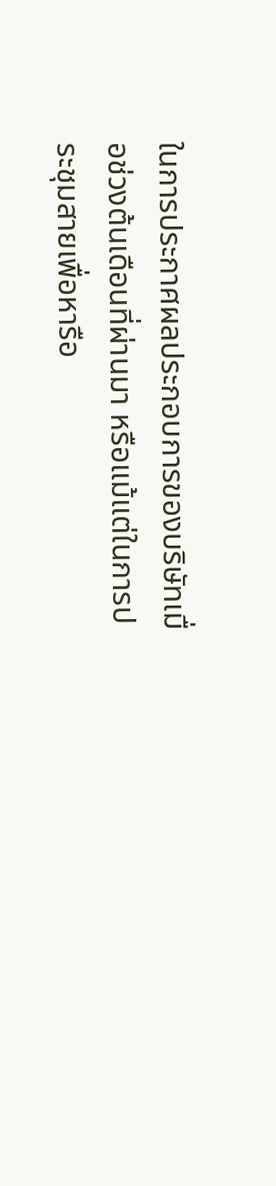ในการประกาศผลประกอบการของบริษัทเมื่อช่วงต้นเดือนที่ผ่านมา หรือแม้แต่ในการประชุมสายเพื่อหารือ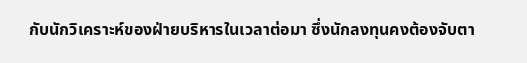กับนักวิเคราะห์ของฝ่ายบริหารในเวลาต่อมา ซึ่งนักลงทุนคงต้องจับตา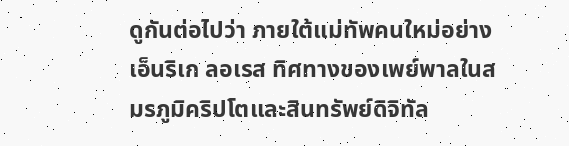ดูกันต่อไปว่า ภายใต้แม่ทัพคนใหม่อย่าง เอ็นริเก ลอเรส ทิศทางของเพย์พาลในสมรภูมิคริปโตและสินทรัพย์ดิจิทัล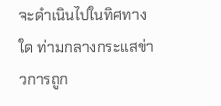จะดำเนินไปในทิศทางใด ท่ามกลางกระแสข่าวการถูก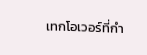เทกโอเวอร์ที่กำ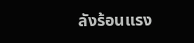ลังร้อนแรง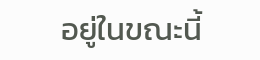อยู่ในขณะนี้